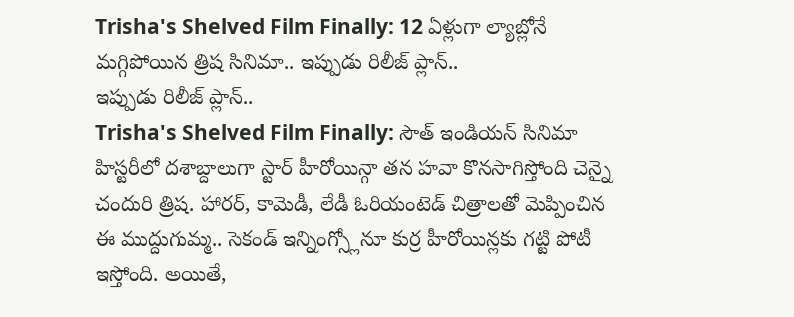Trisha's Shelved Film Finally: 12 ఏళ్లుగా ల్యాబ్లోనే మగ్గిపోయిన త్రిష సినిమా.. ఇప్పుడు రిలీజ్ ప్లాన్..
ఇప్పుడు రిలీజ్ ప్లాన్..
Trisha's Shelved Film Finally: సౌత్ ఇండియన్ సినిమా హిస్టరీలో దశాబ్దాలుగా స్టార్ హీరోయిన్గా తన హవా కొనసాగిస్తోంది చెన్నై చందురి త్రిష. హారర్, కామెడీ, లేడీ ఓరియంటెడ్ చిత్రాలతో మెప్పించిన ఈ ముద్దుగుమ్మ.. సెకండ్ ఇన్నింగ్స్లోనూ కుర్ర హీరోయిన్లకు గట్టి పోటీ ఇస్తోంది. అయితే,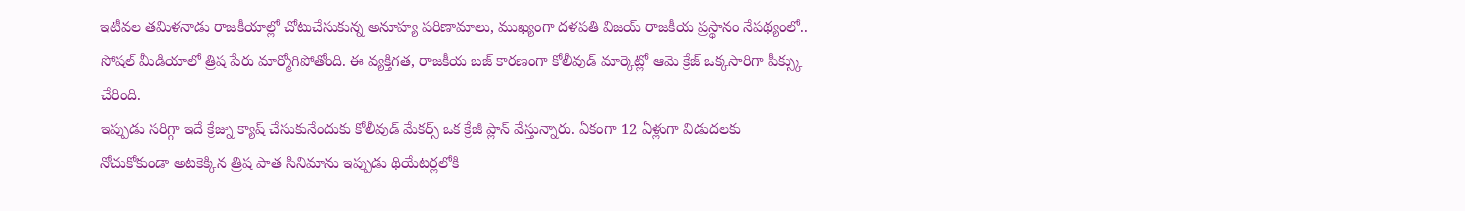ఇటీవల తమిళనాడు రాజకీయాల్లో చోటుచేసుకున్న అనూహ్య పరిణామాలు, ముఖ్యంగా దళపతి విజయ్ రాజకీయ ప్రస్థానం నేపథ్యంలో.. సోషల్ మీడియాలో త్రిష పేరు మార్మోగిపోతోంది. ఈ వ్యక్తిగత, రాజకీయ బజ్ కారణంగా కోలీవుడ్ మార్కెట్లో ఆమె క్రేజ్ ఒక్కసారిగా పీక్స్కు చేరింది.
ఇప్పుడు సరిగ్గా ఇదే క్రేజ్ను క్యాష్ చేసుకునేందుకు కోలీవుడ్ మేకర్స్ ఒక క్రేజీ ప్లాన్ వేస్తున్నారు. ఏకంగా 12 ఏళ్లుగా విడుదలకు నోచుకోకుండా అటకెక్కిన త్రిష పాత సినిమాను ఇప్పుడు థియేటర్లలోకి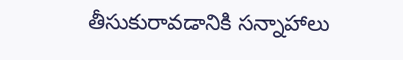తీసుకురావడానికి సన్నాహాలు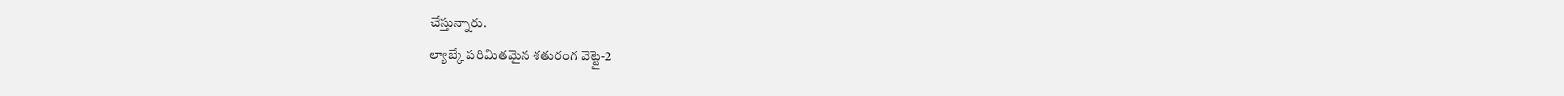చేస్తున్నారు.
ల్యాబ్కే పరిమితమైన శతురంగ వెట్టై-2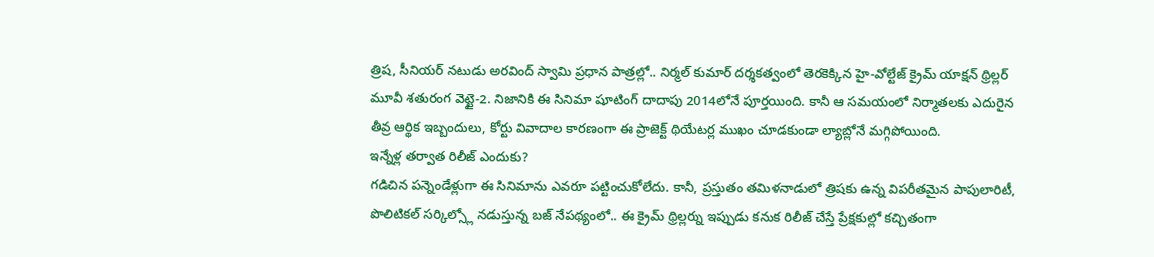త్రిష, సీనియర్ నటుడు అరవింద్ స్వామి ప్రధాన పాత్రల్లో.. నిర్మల్ కుమార్ దర్శకత్వంలో తెరకెక్కిన హై-వోల్టేజ్ క్రైమ్ యాక్షన్ థ్రిల్లర్ మూవీ శతురంగ వెట్టై-2. నిజానికి ఈ సినిమా షూటింగ్ దాదాపు 2014లోనే పూర్తయింది. కానీ ఆ సమయంలో నిర్మాతలకు ఎదురైన తీవ్ర ఆర్థిక ఇబ్బందులు, కోర్టు వివాదాల కారణంగా ఈ ప్రాజెక్ట్ థియేటర్ల ముఖం చూడకుండా ల్యాబ్లోనే మగ్గిపోయింది.
ఇన్నేళ్ల తర్వాత రిలీజ్ ఎందుకు?
గడిచిన పన్నెండేళ్లుగా ఈ సినిమాను ఎవరూ పట్టించుకోలేదు. కానీ, ప్రస్తుతం తమిళనాడులో త్రిషకు ఉన్న విపరీతమైన పాపులారిటీ, పొలిటికల్ సర్కిల్స్లో నడుస్తున్న బజ్ నేపథ్యంలో.. ఈ క్రైమ్ థ్రిల్లర్ను ఇప్పుడు కనుక రిలీజ్ చేస్తే ప్రేక్షకుల్లో కచ్చితంగా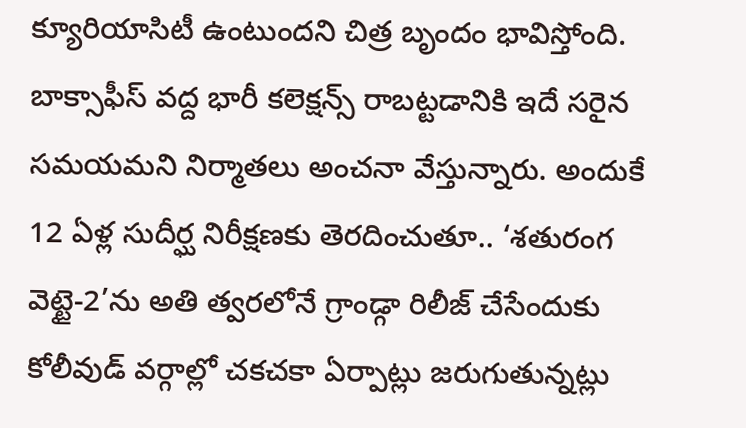క్యూరియాసిటీ ఉంటుందని చిత్ర బృందం భావిస్తోంది. బాక్సాఫీస్ వద్ద భారీ కలెక్షన్స్ రాబట్టడానికి ఇదే సరైన సమయమని నిర్మాతలు అంచనా వేస్తున్నారు. అందుకే 12 ఏళ్ల సుదీర్ఘ నిరీక్షణకు తెరదించుతూ.. ‘శతురంగ వెట్టై-2’ను అతి త్వరలోనే గ్రాండ్గా రిలీజ్ చేసేందుకు కోలీవుడ్ వర్గాల్లో చకచకా ఏర్పాట్లు జరుగుతున్నట్లు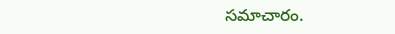సమాచారం.